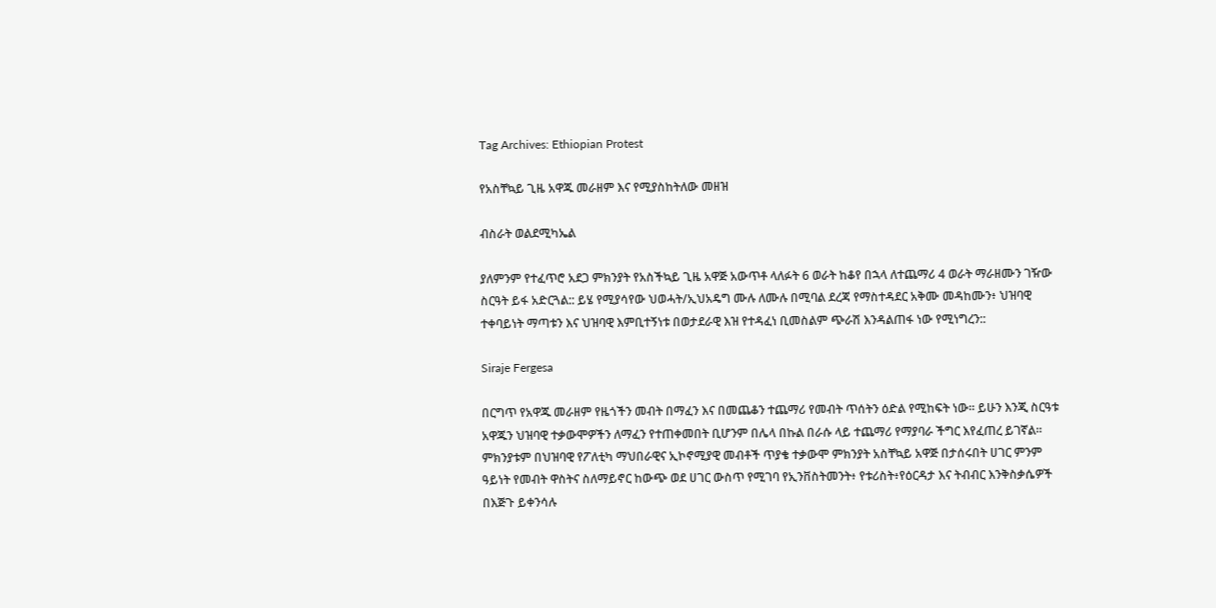Tag Archives: Ethiopian Protest

የአስቸኳይ ጊዜ አዋጁ መራዘም እና የሚያስከትለው መዘዝ

ብስራት ወልደሚካኤል

ያለምንም የተፈጥሮ አደጋ ምክንያት የአስችኳይ ጊዜ አዋጅ አውጥቶ ላለፉት 6 ወራት ከቆየ በኋላ ለተጨማሪ 4 ወራት ማራዘሙን ገዥው ስርዓት ይፋ አድርጓል:: ይሄ የሚያሳየው ህወሓት/ኢህአዴግ ሙሉ ለሙሉ በሚባል ደረጃ የማስተዳደር አቅሙ መዳከሙን፥ ህዝባዊ ተቀባይነት ማጣቱን እና ህዝባዊ እምቢተኝነቱ በወታደራዊ እዝ የተዳፈነ ቢመስልም ጭራሽ እንዳልጠፋ ነው የሚነግረን::

Siraje Fergesa

በርግጥ የአዋጁ መራዘም የዜጎችን መብት በማፈን እና በመጨቆን ተጨማሪ የመብት ጥሰትን ዕድል የሚከፍት ነው። ይሁን እንጂ ስርዓቱ አዋጁን ህዝባዊ ተቃውሞዎችን ለማፈን የተጠቀመበት ቢሆንም በሌላ በኩል በራሱ ላይ ተጨማሪ የማያባራ ችግር እየፈጠረ ይገኛል። ምክንያቱም በህዝባዊ የፖለቲካ ማህበራዊና ኢኮኖሚያዊ መብቶች ጥያቄ ተቃውሞ ምክንያት አስቸኳይ አዋጅ በታሰሩበት ሀገር ምንም ዓይነት የመብት ዋስትና ስለማይኖር ከውጭ ወደ ሀገር ውስጥ የሚገባ የኢንቨስትመንት፥ የቱሪስት፥የዕርዳታ እና ትብብር እንቅስቃሴዎች በእጅጉ ይቀንሳሉ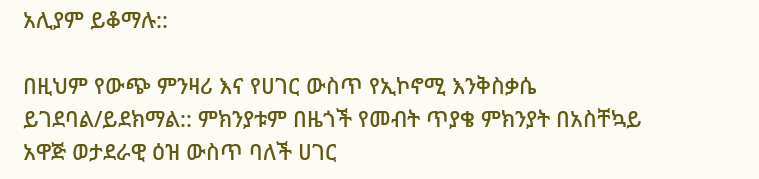አሊያም ይቆማሉ::

በዚህም የውጭ ምንዛሪ እና የሀገር ውስጥ የኢኮኖሚ እንቅስቃሴ ይገደባል/ይደክማል:: ምክንያቱም በዜጎች የመብት ጥያቄ ምክንያት በአስቸኳይ አዋጅ ወታደራዊ ዕዝ ውስጥ ባለች ሀገር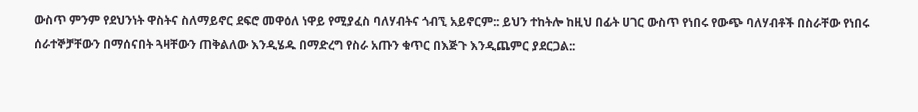ውስጥ ምንም የደህንነት ዋስትና ስለማይኖር ደፍሮ መዋዕለ ነዋይ የሚያፈስ ባለሃብትና ጎብኚ አይኖርም:: ይህን ተከትሎ ከዚህ በፊት ሀገር ውስጥ የነበሩ የውጭ ባለሃብቶች በስራቸው የነበሩ ሰራተኞቻቸውን በማሰናበት ጓዛቸውን ጠቅልለው እንዲሄዱ በማድረግ የስራ አጡን ቁጥር በእጅጉ እንዲጨምር ያደርጋል::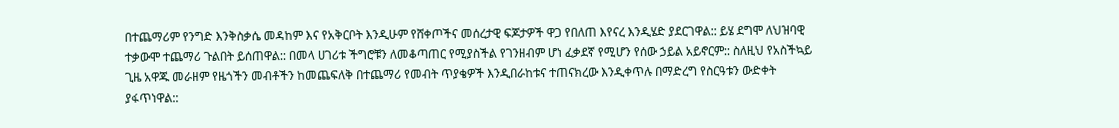በተጨማሪም የንግድ እንቅስቃሴ መዳከም እና የአቅርቦት እንዲሁም የሸቀጦችና መሰረታዊ ፍጆታዎች ዋጋ የበለጠ እየናረ እንዲሄድ ያደርገዋል:: ይሄ ደግሞ ለህዝባዊ ተቃውሞ ተጨማሪ ጉልበት ይሰጠዋል:: በመላ ሀገሪቱ ችግሮቹን ለመቆጣጠር የሚያስችል የገንዘብም ሆነ ፈቃደኛ የሚሆን የሰው ኃይል አይኖርም:: ስለዚህ የአስችኳይ ጊዜ አዋጁ መራዘም የዜጎችን መብቶችን ከመጨፍለቅ በተጨማሪ የመብት ጥያቄዎች እንዲበራከቱና ተጠናክረው እንዲቀጥሉ በማድረግ የስርዓቱን ውድቀት ያፋጥነዋል::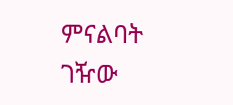ምናልባት ገዥው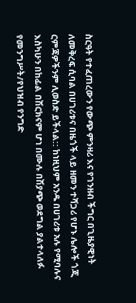ስርዓት የተፈጠረውን የውጭ ምንዛሪ እና የገንዘብ ችግር በጊዜያዊነት ለመቅረፍ ሲባል በሀገሪቱና በዜጎች ላይ ዘመን ተሻጋሪ የሆኑ ሌሎች ጎጂ ርምጃዎችንም ሊወስድ ይችላል:: ከነዚህም አንዱ በሀገሪቱ አሉ የሚባሉና እስካሁን በከፊል በሽርክናም ሆነ በሙሉ በሽያጭ ወደግል ያልተላለፉ የመንግሥት/የህዝብ የንግድ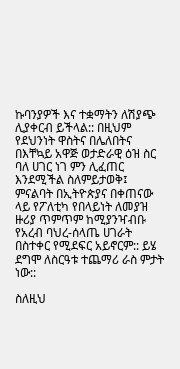ኩባንያዎች እና ተቋማትን ለሽያጭ ሊያቀርብ ይችላል:: በዚህም የደህንነት ዋስትና በሌለበትና በእቸኳይ አዋጅ ወታድራዊ ዕዝ ስር ባለ ሀገር ነገ ምን ሊፈጠር እንደሚችል ስለምይታወቅ፤ ምናልባት በኢትዮጵያና በቀጠናው ላይ የፖለቲካ የበላይነት ለመያዝ ዙሪያ ጥምጥም ከሚያንዣብቡ የአረብ ባህረ-ሰላጤ ሀገራት በስተቀር የሚደፍር አይኖርም:: ይሄ ደግሞ ለስርዓቱ ተጨማሪ ራስ ምታት ነው::

ስለዚህ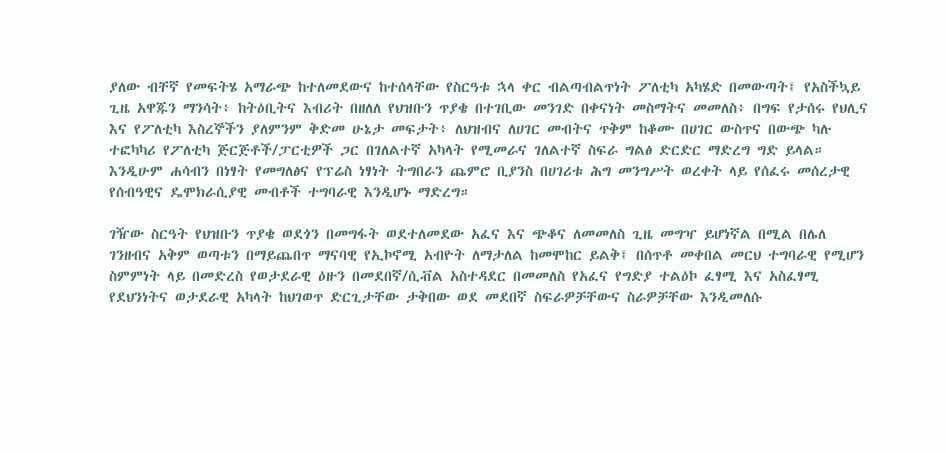ያለው ብቸኛ የመፍትሄ አማራጭ ከተለመደውና ከተሰላቸው የስርዓቱ ኋላ ቀር ብልጣብልጥነት ፖለቲካ አካሄድ በመውጣት፤ የአስችኳይ ጊዜ አዋጁን ማንሳት፥ ከትዕቢትና እብሪት በዘለለ የህዝቡን ጥያቄ በተገቢው መንገድ በቀናነት መስማትና መመለስ፥ በግፍ የታሰሩ የህሊና እና የፖለቲካ እስረኞችን ያለምንም ቅድመ ሁኔታ መፍታት፥ ለህዝብና ለሀገር መብትና ጥቅም ከቆሙ በሀገር ውስጥና በውጭ ካሉ ተፎካካሪ የፖለቲካ ጅርጅቶች/ፓርቲዎች ጋር በገለልተኛ አካላት የሚመራና ገለልተኛ ስፍራ ግልፅ ድርድር ማድረግ ግድ ይላል። እንዲሁም ሐሳብን በነፃት የመግለፅና የፕሬስ ነፃነት ትግበራን ጨምሮ ቢያንስ በሀገሪቱ ሕግ መንግሥት ወረቀት ላይ የሰፈሩ መሰረታዊ የሰብዓዊና ዴሞክራሲያዊ መብቶች ተግባራዊ እንዲሆኑ ማድረግ።

ገዥው ስርዓት የህዝቡን ጥያቄ ወደጎን በመግፋት ወደተለመደው አፈና እና ጭቆና ለመመለስ ጊዜ መግዣ ይሆነኛል በሚል በሌለ ገንዘብና አቅም ወጣቱን በማይጨበጥ ማናባዊ የኢኮኖሚ አብዮት ለማታለል ከመሞከር ይልቅ፤ በሰጥቶ መቀበል መርህ ተግባራዊ የሚሆን ስምምነት ላይ በመድረስ የወታደራዊ ዕዙን በመደበኛ/ሲቭል አስተዳደር በመመለስ የአፈና የግድያ ተልዕኮ ፈፃሚ እና አስፈፃሚ የደህንነትና ወታደራዊ አካላት ከህገወጥ ድርጊታቸው ታቅበው ወደ መደበኛ ስፍራዎቻቸውና ስራዎቻቸው እንዲመለሱ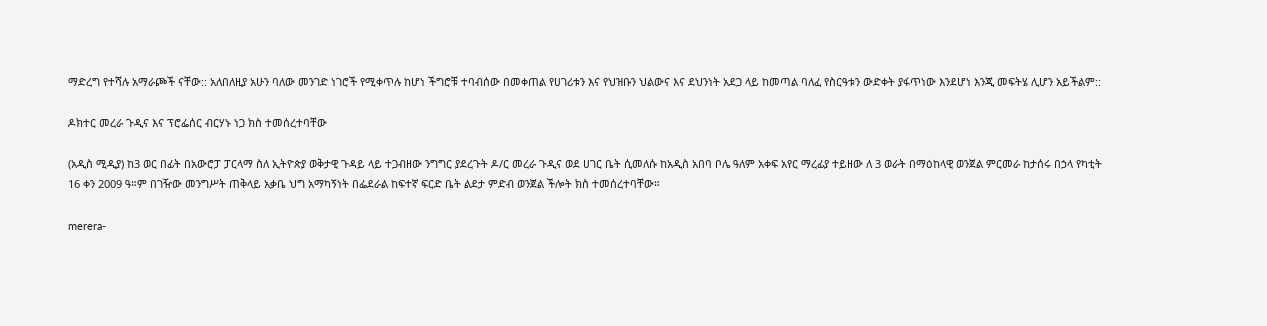ማድረግ የተሻሉ አማራጮች ናቸው:: አለበለዚያ አሁን ባለው መንገድ ነገሮች የሚቀጥሉ ከሆነ ችግሮቹ ተባብሰው በመቀጠል የሀገሪቱን እና የህዝቡን ህልውና እና ደህንነት አደጋ ላይ ከመጣል ባለፈ የስርዓቱን ውድቀት ያፋጥነው እንደሆነ እንጂ መፍትሄ ሊሆን አይችልም::

ዶክተር መረራ ጉዲና እና ፕሮፌሰር ብርሃኑ ነጋ ክስ ተመሰረተባቸው

(አዲስ ሚዲያ) ከ3 ወር በፊት በአውሮፓ ፓርላማ ስለ ኢትዮጵያ ወቅታዊ ጉዳይ ላይ ተጋብዘው ንግግር ያደረጉት ዶ/ር መረራ ጉዲና ወደ ሀገር ቤት ሲመለሱ ከአዲስ አበባ ቦሌ ዓለም አቀፍ አየር ማረፊያ ተይዘው ለ 3 ወራት በማዕከላዊ ወንጀል ምርመራ ከታሰሩ በኃላ የካቲት 16 ቀን 2009 ዓ።ም በገዥው መንግሥት ጠቅላይ አቃቤ ህግ አማካኝነት በፌደራል ከፍተኛ ፍርድ ቤት ልደታ ምድብ ወንጀል ችሎት ክስ ተመሰረተባቸው።

merera-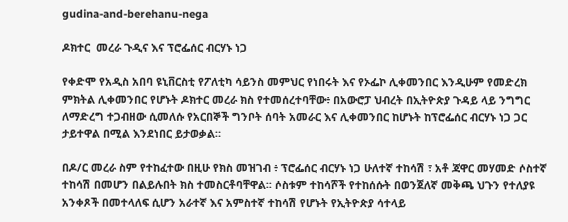gudina-and-berehanu-nega

ዶክተር  መረራ ጉዲና እና ፕሮፌሰር ብርሃኑ ነጋ

የቀድሞ የአዲስ አበባ ዩኒቨርስቲ የፖለቲካ ሳይንስ መምህር የነበሩት እና የኦፌኮ ሊቀመንበር እንዲሁም የመድረክ ምክትል ሊቀመንበር የሆኑት ዶክተር መረራ ክስ የተመሰረተባቸው፥ በአውሮፓ ህብረት በኢትዮጵያ ጉዳይ ላይ ንግግር ለማድረግ ተጋብዘው ሲመለሱ የአርበኞች ግንቦት ሰባት አመራር እና ሊቀመንበር ከሆኑት ከፕሮፌሰር ብርሃኑ ነጋ ጋር ታይተዋል በሚል እንደነበር ይታወቃል።

በዶ/ር መረራ ስም የተከፈተው በዚሁ የክስ መዝገብ ፥ ፕሮፌሰር ብርሃኑ ነጋ ሁለተኛ ተከሳሽ ፣ አቶ ጃዋር መሃመድ ሶስተኛ ተከሳሽ በመሆን በልይሉበት ክስ ተመስርቶባቸዋል፡፡ ሶስቱም ተከሳሾች የተከሰሱት በወንጀለኛ መቅጫ ህጉን የተለያዩ አንቀጾች በመተላለፍ ሲሆን አራተኛ እና አምስተኛ ተከሳሽ የሆኑት የኢትዮጵያ ሳተላይ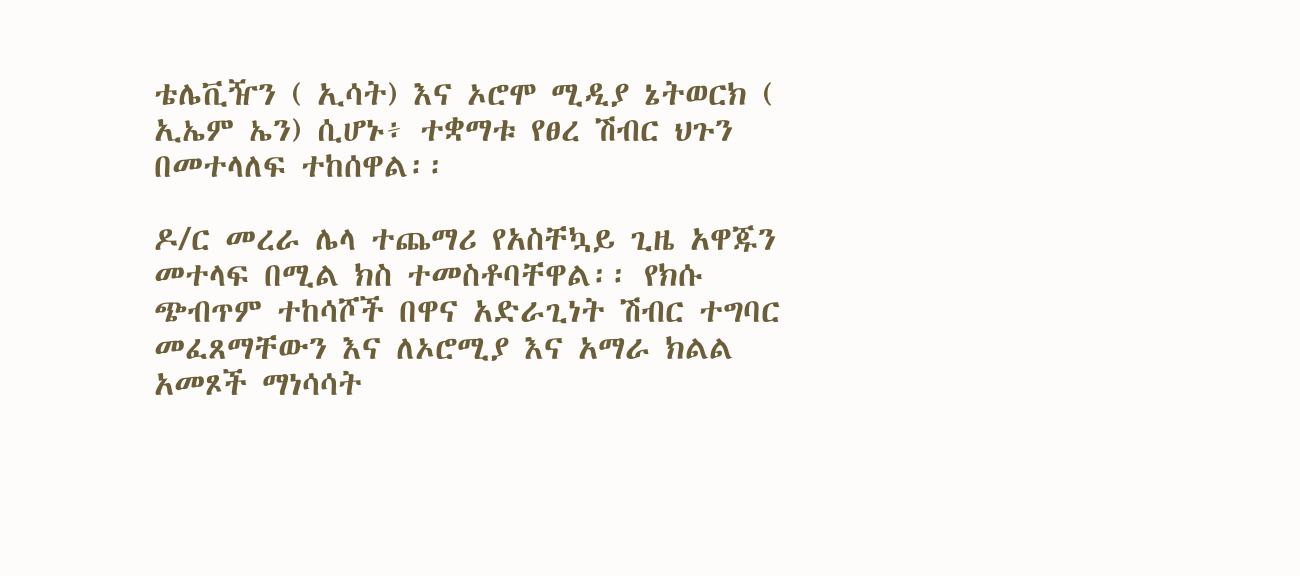ቴሌቪዥን ( ኢሳት) እና ኦሮሞ ሚዲያ ኔትወርክ ( ኢኤም ኤን) ሲሆኑ፥ ተቋማቱ የፀረ ሽብር ህጉን በመተላለፍ ተከሰዋል፡፡

ዶ/ር መረራ ሌላ ተጨማሪ የአስቸኳይ ጊዜ አዋጁን መተላፍ በሚል ክስ ተመስቶባቸዋል፡፡ የክሱ ጭብጥም ተከሳሾች በዋና አድራጊነት ሽብር ተግባር መፈጸማቸውን እና ለኦሮሚያ እና አማራ ክልል አመጾች ማነሳሳት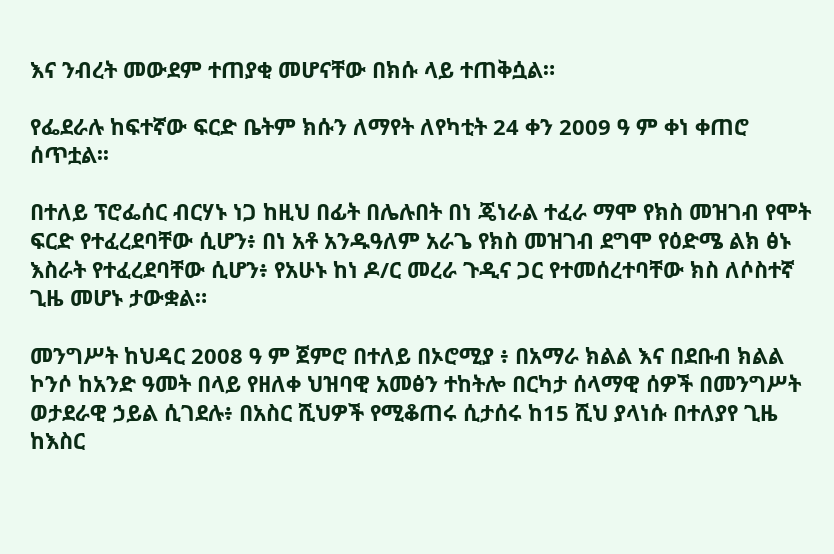እና ንብረት መውደም ተጠያቂ መሆናቸው በክሱ ላይ ተጠቅሷል።

የፌደራሉ ከፍተኛው ፍርድ ቤትም ክሱን ለማየት ለየካቲት 24 ቀን 2009 ዓ ም ቀነ ቀጠሮ ሰጥቷል፡፡

በተለይ ፕሮፌሰር ብርሃኑ ነጋ ከዚህ በፊት በሌሉበት በነ ጄነራል ተፈራ ማሞ የክስ መዝገብ የሞት ፍርድ የተፈረደባቸው ሲሆን፥ በነ አቶ አንዱዓለም አራጌ የክስ መዝገብ ደግሞ የዕድሜ ልክ ፅኑ እስራት የተፈረደባቸው ሲሆን፥ የአሁኑ ከነ ዶ/ር መረራ ጉዲና ጋር የተመሰረተባቸው ክስ ለሶስተኛ ጊዜ መሆኑ ታውቋል።

መንግሥት ከህዳር 2008 ዓ ም ጀምሮ በተለይ በኦሮሚያ ፥ በአማራ ክልል እና በደቡብ ክልል ኮንሶ ከአንድ ዓመት በላይ የዘለቀ ህዝባዊ አመፅን ተከትሎ በርካታ ሰላማዊ ሰዎች በመንግሥት ወታደራዊ ኃይል ሲገደሉ፥ በአስር ሺህዎች የሚቆጠሩ ሲታሰሩ ከ15 ሺህ ያላነሱ በተለያየ ጊዜ ከእስር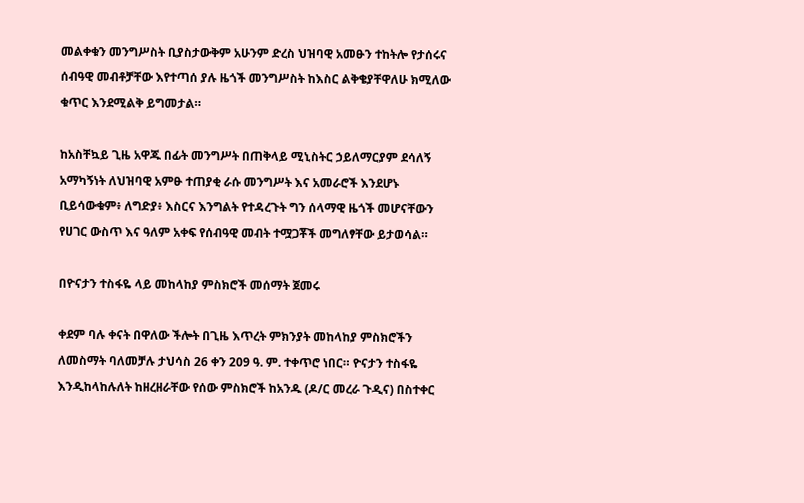መልቀቁን መንግሥስት ቢያስታውቅም አሁንም ድረስ ህዝባዊ አመፁን ተከትሎ የታሰሩና ሰብዓዊ መብቶቻቸው እየተጣሰ ያሉ ዜጎች መንግሥስት ከእስር ልቅቄያቸዋለሁ ክሚለው ቁጥር እንደሚልቅ ይግመታል።

ከአስቸኳይ ጊዜ አዋጁ በፊት መንግሥት በጠቅላይ ሚኒስትር ኃይለማርያም ደሳለኝ አማካኝነት ለህዝባዊ አምፁ ተጠያቂ ራሱ መንግሥት እና አመራሮች እንደሆኑ ቢይሳውቁም፥ ለግድያ፥ እስርና እንግልት የተዳረጉት ግን ሰላማዊ ዜጎች መሆናቸውን የሀገር ውስጥ እና ዓለም አቀፍ የሰብዓዊ መብት ተሟጋቾች መግለፃቸው ይታወሳል።

በዮናታን ተስፋዬ ላይ መከላከያ ምስክሮች መሰማት ጀመሩ

ቀደም ባሉ ቀናት በዋለው ችሎት በጊዜ እጥረት ምክንያት መከላከያ ምስክሮችን ለመስማት ባለመቻሉ ታህሳስ 26 ቀን 209 ዓ. ም. ተቀጥሮ ነበር። ዮናታን ተስፋዬ እንዲከላከሉለት ከዘረዘራቸው የሰው ምስክሮች ከአንዱ (ዶ/ር መረራ ጉዲና) በስተቀር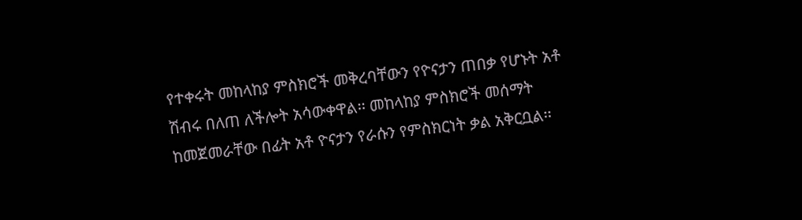የተቀሩት መከላከያ ምስክሮች መቅረባቸውን የዮናታን ጠበቃ የሆኑት አቶ ሽብሩ በለጠ ለችሎት አሳውቀዋል፡፡ መከላከያ ምስክሮች መሰማት ከመጀመራቸው በፊት አቶ ዮናታን የራሱን የምስክርነት ቃል አቅርቧል፡፡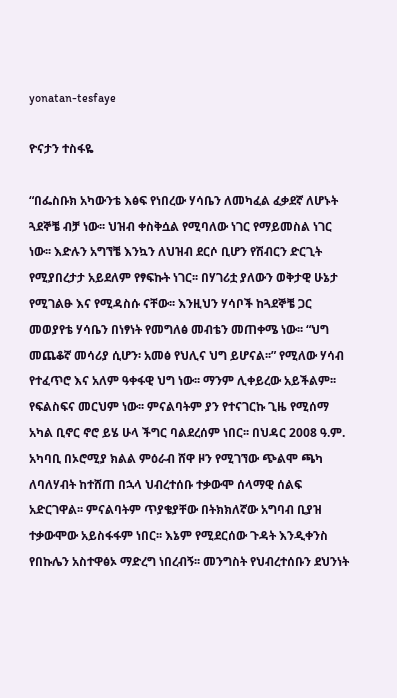yonatan-tesfaye

ዮናታን ተስፋዬ

“በፌስቡክ አካውንቴ እፅፍ የነበረው ሃሳቤን ለመካፈል ፈቃደኛ ለሆኑት ጓደኞቼ ብቻ ነው፡፡ ህዝብ ቀስቅሷል የሚባለው ነገር የማይመስል ነገር ነው፡፡ እድሉን አግኘቼ እንኳን ለህዝብ ደርሶ ቢሆን የሽብርን ድርጊት የሚያበረታታ አይደለም የፃፍኩት ነገር፡፡ በሃገሪቷ ያለውን ወቅታዊ ሁኔታ የሚገልፁ እና የሚዳስሱ ናቸው፡፡ እንዚህን ሃሳቦች ከጓደኞቼ ጋር መወያየቴ ሃሳቤን በነፃነት የመግለፅ መብቴን መጠቀሜ ነው፡፡ “ህግ መጨቆኛ መሳሪያ ሲሆን፡ አመፅ የህሊና ህግ ይሆናል፡፡” የሚለው ሃሳብ የተፈጥሮ እና አለም ዓቀፋዊ ህግ ነው፡፡ ማንም ሊቀይረው አይችልም፡፡ የፍልስፍና መርህም ነው፡፡ ምናልባትም ያን የተናገርኩ ጊዜ የሚሰማ አካል ቢኖር ኖሮ ይሄ ሁላ ችግር ባልደረሰም ነበር፡፡ በህዳር 2008 ዓ.ም. አካባቢ በኦሮሚያ ክልል ምዕራብ ሸዋ ዞን የሚገኘው ጭልሞ ጫካ ለባለሃብት ከተሸጠ በኋላ ህብረተሰቡ ተቃውሞ ሰላማዊ ሰልፍ አድርገዋል፡፡ ምናልባትም ጥያቄያቸው በትክክለኛው አግባብ ቢያዝ ተቃውሞው አይስፋፋም ነበር፡፡ እኔም የሚደርሰው ጉዳት እንዲቀንስ የበኩሌን አስተዋፅኦ ማድረግ ነበረብኝ፡፡ መንግስት የህብረተሰቡን ደህንነት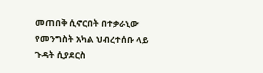መጠበቅ ሲኖርበት በተቃራኒው የመንግስት አካል ህብረተሰቡ ላይ ጉዳት ሲያደርስ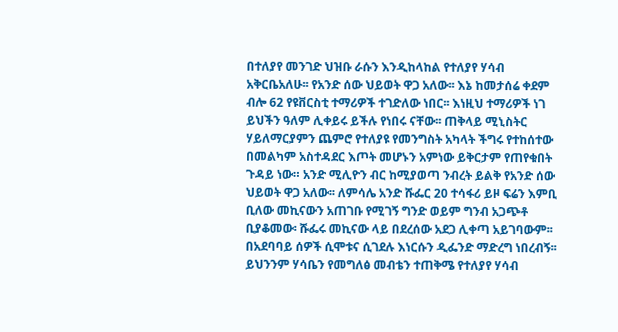በተለያየ መንገድ ህዝቡ ራሱን እንዲከላከል የተለያየ ሃሳብ አቅርቤአለሁ፡፡ የአንድ ሰው ህይወት ዋጋ አለው፡፡ እኔ ከመታሰሬ ቀደም ብሎ 62 የዩቨርስቲ ተማሪዎች ተገድለው ነበር፡፡ እነዚህ ተማሪዎች ነገ ይህችን ዓለም ሊቀይሩ ይችሉ የነበሩ ናቸው፡፡ ጠቅላይ ሚኒስትር ሃይለማርያምን ጨምሮ የተለያዩ የመንግስት አካላት ችግሩ የተከሰተው በመልካም አስተዳደር እጦት መሆኑን አምነው ይቅርታም የጠየቁበት ጉዳይ ነው። አንድ ሚሊዮን ብር ከሚያወጣ ንብረት ይልቅ የአንድ ሰው ህይወት ዋጋ አለው፡፡ ለምሳሌ አንድ ሹፌር 20 ተሳፋሪ ይዞ ፍሬን እምቢ ቢለው መኪናውን አጠገቡ የሚገኝ ግንድ ወይም ግንብ አጋጭቶ ቢያቆመው፡ ሹፌሩ መኪናው ላይ በደረሰው አደጋ ሊቀጣ አይገባውም፡፡ በአደባባይ ሰዎች ሲሞቱና ሲገደሉ እነርሱን ዲፌንድ ማድረግ ነበረብኝ፡፡ ይህንንም ሃሳቤን የመግለፅ መብቴን ተጠቅሜ የተለያየ ሃሳብ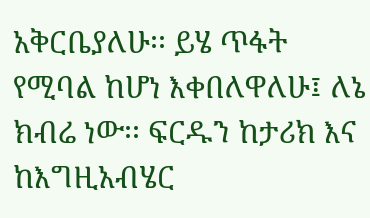አቅርቤያለሁ፡፡ ይሄ ጥፋት የሚባል ከሆነ እቀበለዋለሁ፤ ለኔ ክብሬ ነው፡፡ ፍርዱን ከታሪክ እና ከእግዚአብሄር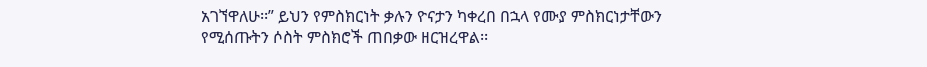አገኘዋለሁ፡፡” ይህን የምስክርነት ቃሉን ዮናታን ካቀረበ በኋላ የሙያ ምስክርነታቸውን የሚሰጡትን ሶስት ምስክሮች ጠበቃው ዘርዝረዋል፡፡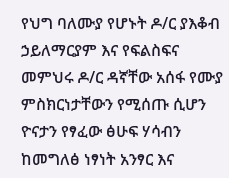የህግ ባለሙያ የሆኑት ዶ/ር ያእቆብ ኃይለማርያም እና የፍልስፍና መምህሩ ዶ/ር ዳኛቸው አሰፋ የሙያ ምስክርነታቸውን የሚሰጡ ሲሆን ዮናታን የፃፈው ፅሁፍ ሃሳብን ከመግለፅ ነፃነት አንፃር እና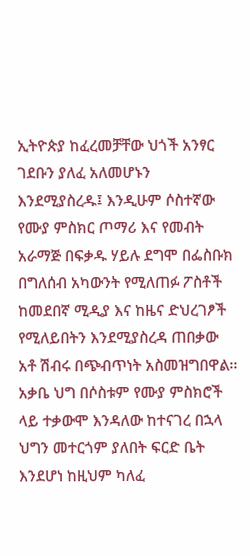ኢትዮጵያ ከፈረመቻቸው ህጎች አንፃር ገደቡን ያለፈ አለመሆኑን እንደሚያስረዱ፤ እንዲሁም ሶስተኛው የሙያ ምስክር ጦማሪ እና የመብት አራማጅ በፍቃዱ ሃይሉ ደግሞ በፌስቡክ በግለሰብ አካውንት የሚለጠፉ ፖስቶች ከመደበኛ ሚዲያ እና ከዜና ድህረገፆች የሚለይበትን እንደሚያስረዳ ጠበቃው አቶ ሽብሩ በጭብጥነት አስመዝግበዋል፡፡ አቃቤ ህግ በሶስቱም የሙያ ምስክሮች ላይ ተቃውሞ እንዳለው ከተናገረ በኋላ ህግን መተርጎም ያለበት ፍርድ ቤት እንደሆነ ከዚህም ካለፈ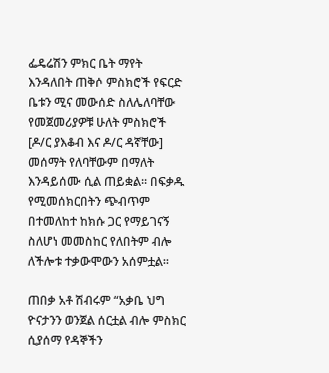ፌዴሬሽን ምክር ቤት ማየት እንዳለበት ጠቅሶ ምስክሮች የፍርድ ቤቱን ሚና መውሰድ ስለሌለባቸው የመጀመሪያዎቹ ሁለት ምስክሮች [ዶ/ር ያእቆብ እና ዶ/ር ዳኛቸው] መሰማት የለባቸውም በማለት እንዳይሰሙ ሲል ጠይቋል፡፡ በፍቃዱ የሚመሰክርበትን ጭብጥም በተመለከተ ከክሱ ጋር የማይገናኝ ስለሆነ መመስከር የለበትም ብሎ ለችሎቱ ተቃውሞውን አሰምቷል፡፡

ጠበቃ አቶ ሽብሩም “አቃቤ ህግ ዮናታንን ወንጀል ሰርቷል ብሎ ምስክር ሲያሰማ የዳኞችን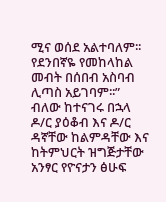ሚና ወሰደ አልተባለም፡፡ የደንበኛዬ የመከላከል መብት በሰበብ አስባብ ሊጣስ አይገባም፡፡” ብለው ከተናገሩ በኋላ ዶ/ር ያዕቆብ እና ዶ/ር ዳኛቸው ከልምዳቸው እና ከትምህርት ዝግጅታቸው አንፃር የዮናታን ፅሁፍ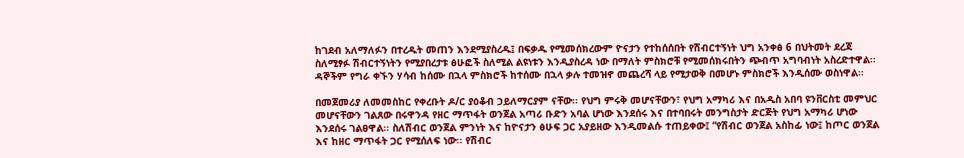ከገደብ አለማለፉን በተረዱት መጠን እንደሚያስረዱ፤ በፍቃዱ የሚመሰክረውም ዮናታን የተከሰሰበት የሽብርተኝነት ህግ አንቀፅ 6 በህትመት ደረጃ ስለሚፃፉ ሽብርተኝነትን የሚያበረታቱ ፅሁፎች ስለሚል ልዩነቱን እንዲያስረዳ ነው በማለት ምስክሮቹ የሚመሰክሩበትን ጭብጥ አግባብነት አስረድተዋል፡፡ ዳኞችም የግራ ቀኙን ሃሳብ ከሰሙ በኋላ ምስክሮች ከተሰሙ በኋላ ቃሉ ተመዝኖ መጨረሻ ላይ የሚታወቅ በመሆኑ ምስክሮች እንዲሰሙ ወስነዋል፡፡

በመጀመሪያ ለመመስከር የቀረቡት ዶ/ር ያዕቆብ ኃይለማርያም ናቸው፡፡ የህግ ምሩቅ መሆናቸውን፣ የህግ አማካሪ እና በአዲስ አበባ ዩንቨርስቲ መምህር መሆናቸውን ገልጸው በሩዋንዳ የዘር ማጥፋት ወንጀል አጣሪ ቡድን አባል ሆነው እንደሰሩ እና በተባበሩት መንግስታት ድርጅት የህግ አማካሪ ሆነው እንደሰሩ ገልፀዋል፡፡ ስለሽብር ወንጀል ምንነት እና ከዮናታን ፅሁፍ ጋር አያይዘው እንዲመልሱ ተጠይቀው፤ “የሽብር ወንጀል አስከፊ ነው፤ ከጦር ወንጀል እና ከዘር ማጥፋት ጋር የሚሰለፍ ነው፡፡ የሽብር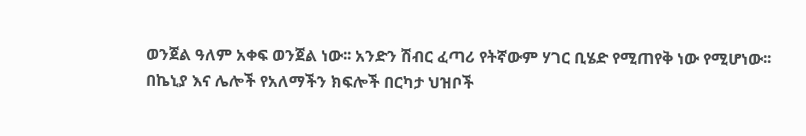ወንጀል ዓለም አቀፍ ወንጀል ነው፡፡ አንድን ሽብር ፈጣሪ የትኛውም ሃገር ቢሄድ የሚጠየቅ ነው የሚሆነው፡፡ በኬኒያ እና ሌሎች የአለማችን ክፍሎች በርካታ ህዝቦች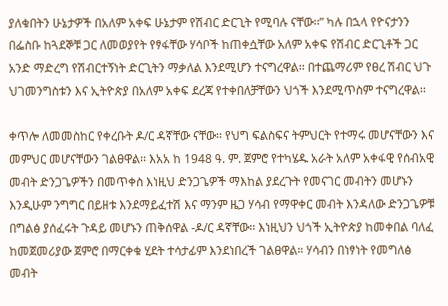ያለቁበትን ሁኔታዎች በአለም አቀፍ ሁኔታም የሽብር ድርጊት የሚባሉ ናቸው፡፡” ካሉ በኋላ የዮናታንን በፌስቡ ከጓደኞቹ ጋር ለመወያየት የፃፋቸው ሃሳቦች ከጠቀሷቸው አለም አቀፍ የሽብር ድርጊቶች ጋር አንድ ማድረግ የሽብርተኝነት ድርጊትን ማቃለል እንደሚሆን ተናግረዋል፡፡ በተጨማሪም የፀረ ሽብር ህጉ ህገመንግስቱን እና ኢትዮጵያ በአለም አቀፍ ደረጃ የተቀበለቻቸውን ህጎች እንደሚጥስም ተናግረዋል፡፡

ቀጥሎ ለመመስከር የቀረቡት ዶ/ር ዳኛቸው ናቸው፡፡ የህግ ፍልስፍና ትምህርት የተማሩ መሆናቸውን እና መምህር መሆናቸውን ገልፀዋል፡፡ እአአ ከ 1948 ዓ. ም. ጀምሮ የተካሄዱ አራት አለም አቀፋዊ የሰብአዊ መብት ድንጋጌዎችን በመጥቀስ እነዚህ ድንጋጌዎች ማእከል ያደረጉት የመናገር መብትን መሆኑን እንዲሁም ንግግር በይዘቱ እንደማይፈተሽ እና ማንም ዜጋ ሃሳብ የማዋቀር መብት እንዳለው ድንጋጌዎቹ በግልፅ ያሰፈሩት ጉዳይ መሆኑን ጠቅሰዋል -ዶ/ር ዳኛቸው፡፡ እነዚህን ህጎች ኢትዮጵያ ከመቀበል ባለፈ ከመጀመሪያው ጀምሮ በማርቀቁ ሂደት ተሳታፊም እንደነበረች ገልፀዋል። ሃሳብን በነፃነት የመግለፅ መብት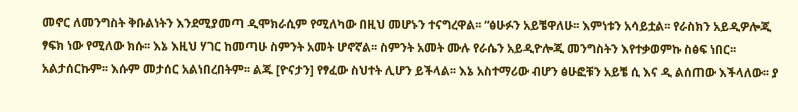መኖር ለመንግስት ቅቡልነትን እንደሚያመጣ ዲሞክራሲም የሚለካው በዚህ መሆኑን ተናግረዋል፡፡ “ፅሁፉን አይቼዋለሁ፡፡ እምነቱን አሳይቷል፡፡ የራስክን አይዲዎሎጂ ፃፍክ ነው የሚለው ክሱ፡፡ እኔ እዚህ ሃገር ከመጣሁ ስምንት አመት ሆኖኛል፡፡ ስምንት አመት ሙሉ የራሴን አይዲዮሎጂ መንግስትን እየተቃወምኩ ስፅፍ ነበር፡፡ አልታሰርኩም፡፡ እሱም መታሰር አልነበረበትም፡፡ ልጁ [ዮናታን] የፃፈው ስህተት ሊሆን ይችላል፡፡ እኔ አስተማሪው ብሆን ፅሁፎቹን አይቼ ሲ እና ዲ ልሰጠው እችላለው፡፡ ያ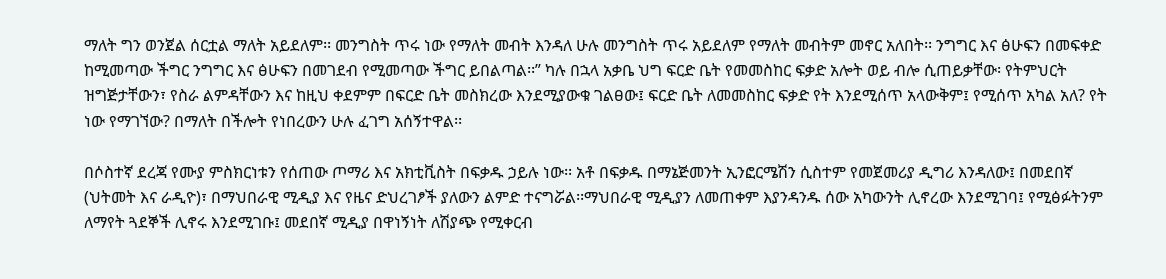ማለት ግን ወንጀል ሰርቷል ማለት አይደለም፡፡ መንግስት ጥሩ ነው የማለት መብት እንዳለ ሁሉ መንግስት ጥሩ አይደለም የማለት መብትም መኖር አለበት፡፡ ንግግር እና ፅሁፍን በመፍቀድ ከሚመጣው ችግር ንግግር እና ፅሁፍን በመገደብ የሚመጣው ችግር ይበልጣል፡፡” ካሉ በኋላ አቃቤ ህግ ፍርድ ቤት የመመስከር ፍቃድ አሎት ወይ ብሎ ሲጠይቃቸው፡ የትምህርት ዝግጅታቸውን፣ የስራ ልምዳቸውን እና ከዚህ ቀደምም በፍርድ ቤት መስክረው እንደሚያውቁ ገልፀው፤ ፍርድ ቤት ለመመስከር ፍቃድ የት እንደሚሰጥ አላውቅም፤ የሚሰጥ አካል አለ? የት ነው የማገኘው? በማለት በችሎት የነበረውን ሁሉ ፈገግ አሰኝተዋል፡፡

በሶስተኛ ደረጃ የሙያ ምስክርነቱን የሰጠው ጦማሪ እና አክቲቪስት በፍቃዱ ኃይሉ ነው፡፡ አቶ በፍቃዱ በማኔጅመንት ኢንፎርሜሽን ሲስተም የመጀመሪያ ዲግሪ እንዳለው፤ በመደበኛ (ህትመት እና ራዲዮ)፣ በማህበራዊ ሚዲያ እና የዜና ድህረገፆች ያለውን ልምድ ተናግሯል፡፡ማህበራዊ ሚዲያን ለመጠቀም እያንዳንዱ ሰው አካውንት ሊኖረው እንደሚገባ፤ የሚፅፉትንም ለማየት ጓደኞች ሊኖሩ እንደሚገቡ፤ መደበኛ ሚዲያ በዋነኝነት ለሽያጭ የሚቀርብ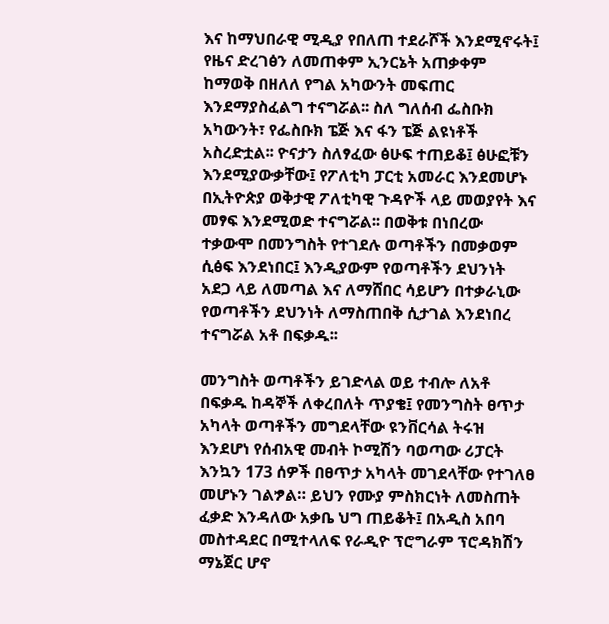እና ከማህበራዊ ሚዲያ የበለጠ ተደራሾች እንደሚኖሩት፤ የዜና ድረገፅን ለመጠቀም ኢንርኔት አጠቃቀም ከማወቅ በዘለለ የግል አካውንት መፍጠር እንደማያስፈልግ ተናግሯል፡፡ ስለ ግለሰብ ፌስቡክ አካውንት፣ የፌስቡክ ፔጅ እና ፋን ፔጅ ልዩነቶች አስረድቷል፡፡ ዮናታን ስለፃፈው ፅሁፍ ተጠይቆ፤ ፅሁፎቹን እንደሚያውቃቸው፤ የፖለቲካ ፓርቲ አመራር እንደመሆኑ በኢትዮጵያ ወቅታዊ ፖለቲካዊ ጉዳዮች ላይ መወያየት እና መፃፍ እንደሚወድ ተናግሯል፡፡ በወቅቱ በነበረው ተቃውሞ በመንግስት የተገደሉ ወጣቶችን በመቃወም ሲፅፍ እንደነበር፤ እንዲያውም የወጣቶችን ደህንነት አደጋ ላይ ለመጣል እና ለማሸበር ሳይሆን በተቃራኒው የወጣቶችን ደህንነት ለማስጠበቅ ሲታገል እንደነበረ ተናግሯል አቶ በፍቃዱ፡፡

መንግስት ወጣቶችን ይገድላል ወይ ተብሎ ለአቶ በፍቃዱ ከዳኞች ለቀረበለት ጥያቄ፤ የመንግስት ፀጥታ አካላት ወጣቶችን መግደላቸው ዩንቨርሳል ትሩዝ እንደሆነ የሰብአዊ መብት ኮሚሽን ባወጣው ሪፓርት እንኳን 173 ሰዎች በፀጥታ አካላት መገደላቸው የተገለፀ መሆኑን ገልፇል። ይህን የሙያ ምስክርነት ለመስጠት ፈቃድ እንዳለው አቃቤ ህግ ጠይቆት፤ በአዲስ አበባ መስተዳደር በሚተላለፍ የራዲዮ ፕሮግራም ፕሮዳክሽን ማኔጀር ሆኖ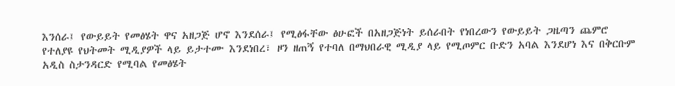እንሰራ፤ የውይይት የመፅሄት ዋና አዘጋጅ ሆኖ እንደሰራ፤ የሚፅፋቸው ፅሁፎች በአዘጋጅነት ይሰራበት የነበረውን የውይይት ጋዜጣን ጨምሮ የተለያዩ የህትመት ሚዲያዎች ላይ ይታተሙ እንደነበረ፣ ዞን ዘጠኝ የተባለ በማህበራዊ ሚዲያ ላይ የሚጦምር ቡድን አባል እንደሆነ እና በቅርቡም አዲስ ስታንዳርድ የሚባል የመፅሄት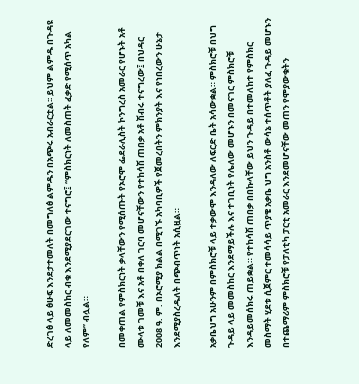ድረገፅ ላይ ፅሁፍ እንደታተመለት በመግለፅ ልምዱን በአጭሩ አብራርቷል፡፡ ይህም ልምዱ በጉዳዩ ላይ ለመመስከር ብቁ እንደሚያደርገው ተናግሮ፤ “ምስክርነት ለመስጠት ፈቃድ የሚሰጥ አካል የለም” ብሏል።

በመቀጠል የምስክርነት ቃላቸውን የሚሰጡት የኦሮሞ ፌደራሊስት ኮንግረስ አመራር የሆኑት አቶ ሙላቱ ገመቹ እና አቶ በቀለ ገርባ መሆናቸውን የተከሳሽ ጠበቃ አቶ ሽብሩ ተናግረው፤ በህዳር 2008 ዓ. ም. በኦሮሚያ ክልል በሚገኙ አካባቢዎች የጀመረበትን ምክንያት እና የነበረውን ሁኔታ እንደሚያስረዱለት በጭብጥነት አሲዟል።

አቃቤህግ አሁንም በምስክሮቹ ላይ ተቃውሞ እንዳለው ለፍርድ ቤት አሳውቋል። ምስክሮቹ በህግ ጉዳይ ላይ መመስከር እንደማይችሉ እና ተገቢነት የሌለው መሆኑን በመናገር ምስክሮቹ እንዳይመሰክሩ ጠይቋል። የተከሳሽ ጠበቃ በበኩላቸው ይህን ጉዳይ በተመለከተ የምስክር መስማት ሂደቱ ሲጀምር ተመሳሳይ ጥያቄ አቃቤ ህግ አንስቶ ውሳኔ ተሰጥቶት ያለፈ ጉዳይ መሆኑን በተጨማሪም ምስክሮቹ የፓለቲካ ፓርቲ አመራር እንደመሆናቸው መጠን የሞያውቁትን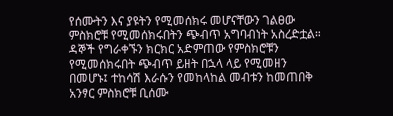የሰሙትን እና ያዩትን የሚመሰክሩ መሆናቸውን ገልፀው ምስክሮቹ የሚመሰክሩበትን ጭብጥ አግባብነት አስረድቷል። ዳኞች የግራቀኙን ክርክር አድምጠው የምስክሮቹን የሚመሰክሩበት ጭብጥ ይዘት በኋላ ላይ የሚመዘን በመሆኑ፤ ተከሳሽ እራሱን የመከላከል መብቱን ከመጠበቅ አንፃር ምስክሮቹ ቢሰሙ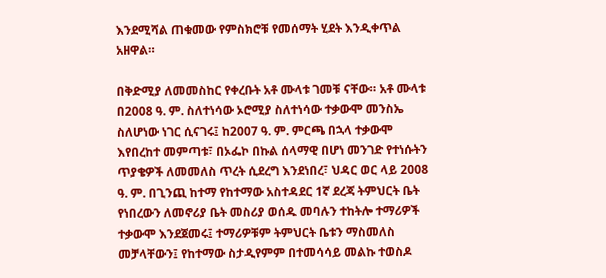እንደሚሻል ጠቁመው የምስክሮቹ የመሰማት ሂደት እንዲቀጥል አዘዋል።

በቅድሚያ ለመመስከር የቀረቡት አቶ ሙላቱ ገመቹ ናቸው። አቶ ሙላቱ በ2008 ዓ. ም. ስለተነሳው ኦሮሚያ ስለተነሳው ተቃውሞ መንስኤ ስለሆነው ነገር ሲናገሩ፤ ከ2007 ዓ. ም. ምርጫ በኋላ ተቃውሞ እየበረከተ መምጣቱ፣ በኦፌኮ በኩል ሰላማዊ በሆነ መንገድ የተነሱትን ጥያቄዎች ለመመለስ ጥረት ሲደረግ እንደነበረ፣ ህዳር ወር ላይ 2008 ዓ. ም. በጊንጪ ከተማ የከተማው አስተዳደር 1ኛ ደረጃ ትምህርት ቤት የነበረውን ለመኖሪያ ቤት መስሪያ ወሰዱ መባሉን ተከትሎ ተማሪዎች ተቃውሞ እንደጀመሩ፤ ተማሪዎቹም ትምህርት ቤቱን ማስመለስ መቻላቸውን፤ የከተማው ስታዲየምም በተመሳሳይ መልኩ ተወስዶ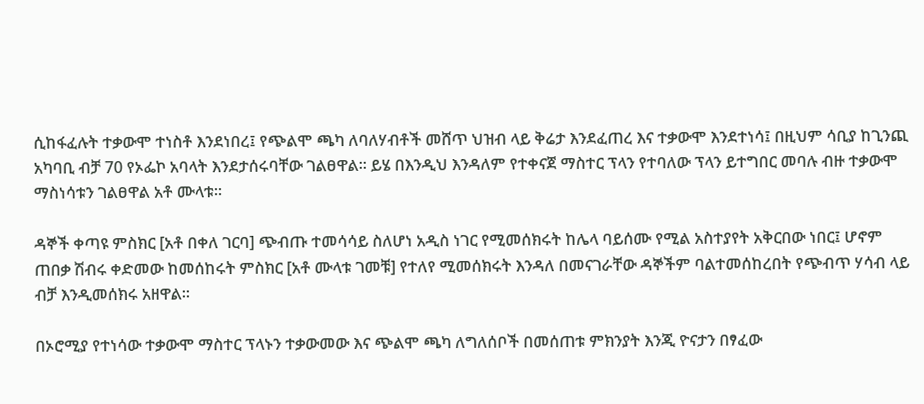ሲከፋፈሉት ተቃውሞ ተነስቶ እንደነበረ፤ የጭልሞ ጫካ ለባለሃብቶች መሸጥ ህዝብ ላይ ቅሬታ እንደፈጠረ እና ተቃውሞ እንደተነሳ፤ በዚህም ሳቢያ ከጊንጪ አካባቢ ብቻ 70 የኦፌኮ አባላት እንደታሰሩባቸው ገልፀዋል። ይሄ በእንዲህ እንዳለም የተቀናጀ ማስተር ፕላን የተባለው ፕላን ይተግበር መባሉ ብዙ ተቃውሞ ማስነሳቱን ገልፀዋል አቶ ሙላቱ።

ዳኞች ቀጣዩ ምስክር [አቶ በቀለ ገርባ] ጭብጡ ተመሳሳይ ስለሆነ አዲስ ነገር የሚመሰክሩት ከሌላ ባይሰሙ የሚል አስተያየት አቅርበው ነበር፤ ሆኖም ጠበቃ ሽብሩ ቀድመው ከመሰከሩት ምስክር [አቶ ሙላቱ ገመቹ] የተለየ ሚመሰክሩት እንዳለ በመናገራቸው ዳኞችም ባልተመሰከረበት የጭብጥ ሃሳብ ላይ ብቻ እንዲመሰክሩ አዘዋል።

በኦሮሚያ የተነሳው ተቃውሞ ማስተር ፕላኑን ተቃውመው እና ጭልሞ ጫካ ለግለሰቦች በመሰጠቱ ምክንያት እንጂ ዮናታን በፃፈው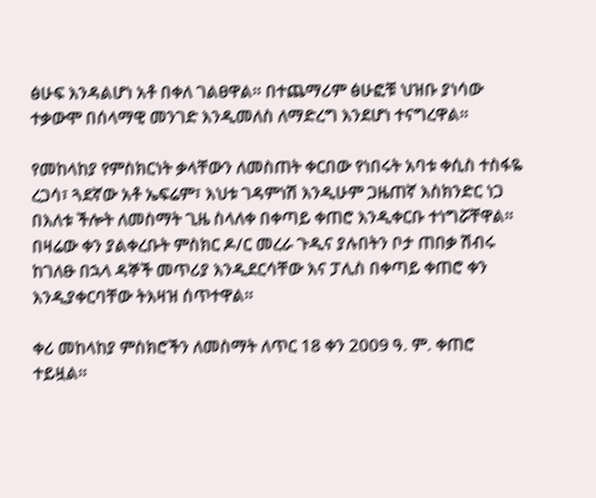ፅሁፍ እንዳልሆነ አቶ በቀለ ገልፀዋል። በተጨማሪም ፅሁፎቹ ህዝቡ ያነሳው ተቃውሞ በሰላማዊ መንገድ እንዲመለስ ለማድረግ እንደሆነ ተናግረዋል።

የመከላከያ የምስክርነት ቃላቸውን ለመስጠት ቀርበው የነበሩት አባቱ ቀሲስ ተስፋዬ ረጋሳ፣ ጓደኛው አቶ ኤፍሬም፣ እህቱ ገዳምነሽ እንዲሁም ጋዜጠኛ እስክንድር ነጋ በእለቱ ችሎት ለመስማት ጊዜ ስላለቀ በቀጣይ ቀጠሮ እንዲቀርቡ ተነግሯቸዋል። በዛሬው ቀን ያልቀረቡት ምስክር ዶ/ር መረራ ጉዲና ያሉበትን ቦታ ጠበቃ ሽብሩ ከገለፁ በኋላ ዳኞች መጥሪያ እንዲደርሳቸው እና ፓሊስ በቀጣይ ቀጠሮ ቀን እንዲያቀርባቸው ትእዛዝ ሰጥተዋል።

ቀሪ መከላከያ ምስክሮችን ለመስማት ለጥር 18 ቀን 2009 ዓ. ም. ቀጠሮ ተይዟል።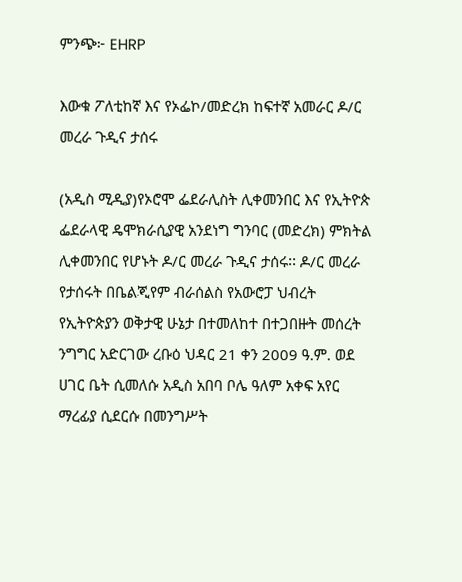ምንጭ፦ EHRP

እውቁ ፖለቲከኛ እና የኦፌኮ/መድረክ ከፍተኛ አመራር ዶ/ር መረራ ጉዲና ታሰሩ

(አዲስ ሚዲያ)የኦሮሞ ፌደራሊስት ሊቀመንበር እና የኢትዮጵ ፌደራላዊ ዴሞክራሲያዊ አንደነግ ግንባር (መድረክ) ምክትል ሊቀመንበር የሆኑት ዶ/ር መረራ ጉዲና ታሰሩ፡፡ ዶ/ር መረራ የታሰሩት በቤልጂየም ብራሰልስ የአውሮፓ ህብረት የኢትዮጵያን ወቅታዊ ሁኔታ በተመለከተ በተጋበዙት መሰረት ንግግር አድርገው ረቡዕ ህዳር 21 ቀን 2009 ዓ.ም. ወደ ሀገር ቤት ሲመለሱ አዲስ አበባ ቦሌ ዓለም አቀፍ አየር ማረፊያ ሲደርሱ በመንግሥት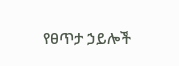የፀጥታ ኃይሎች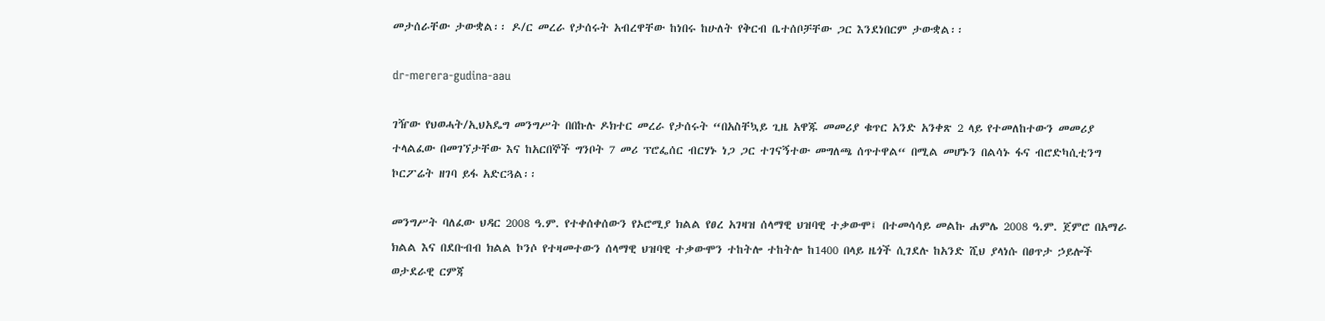መታሰራቸው ታውቋል፡፡ ዶ/ር መረራ የታሰሩት አብረዋቸው ከነበሩ ከሁለት የቅርብ ቤተሰቦቻቸው ጋር እንደነበርም ታውቋል፡፡

dr-merera-gudina-aau

ገዥው የህወሓት/ኢህአዴግ መንግሥት በበኩሉ ዶክተር መረራ የታሰሩት “በአስቸኳይ ጊዜ አዋጁ መመሪያ ቁጥር አንድ አንቀጽ 2 ላይ የተመለከተውን መመሪያ ተላልፈው በመገኘታቸው እና ከአርበኞች ግንቦት 7 መሪ ፕሮፌሰር ብርሃኑ ነጋ ጋር ተገናኝተው መግለጫ ሰጥተዋል“ በሚል መሆኑን በልሳኑ ፋና ብሮድካሲቲንግ ኮርፖሬት ዘገባ ይፋ አድርጓል፡፡

መንግሥት ባለፈው ህዳር 2008 ዓ.ም. የተቀሰቀሰውን የኦሮሚያ ክልል የፀረ አገዛዝ ሰላማዊ ህዝባዊ ተቃውሞ፤ በተመሳሳይ መልኩ ሐምሌ 2008 ዓ.ም. ጀምሮ በአማራ ክልል እና በደቡብብ ክልል ኮንሶ የተዛመተውን ሰላማዊ ህዝባዊ ተቃውሞን ተከትሎ ተከትሎ ከ1400 በላይ ዜጎች ሲገደሉ ከአንድ ሺህ ያላነሱ በፀጥታ ኃይሎች ወታደራዊ ርምጃ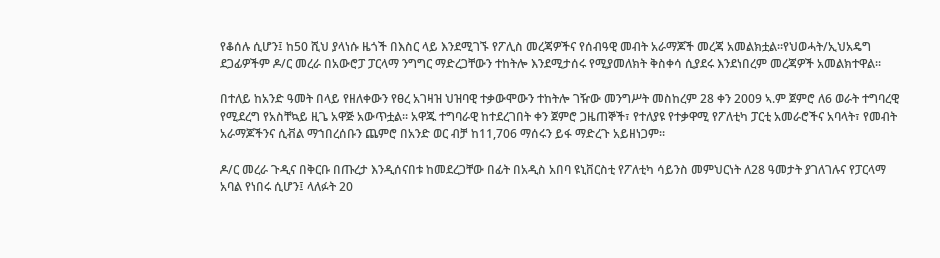የቆሰሉ ሲሆን፤ ከ50 ሺህ ያላነሱ ዜጎች በእስር ላይ እንደሚገኙ የፖሊስ መረጃዎችና የሰብዓዊ መብት አራማጆች መረጃ አመልክቷል፡፡የህወሓት/ኢህአዴግ ደጋፊዎችም ዶ/ር መረራ በአውሮፓ ፓርላማ ንግግር ማድረጋቸውን ተከትሎ እንደሚታሰሩ የሚያመለክት ቅስቀሳ ሲያደሩ እንደነበረም መረጃዎች አመልክተዋል፡፡

በተለይ ከአንድ ዓመት በላይ የዘለቀውን የፀረ አገዛዝ ህዝባዊ ተቃውሞውን ተከትሎ ገዥው መንግሥት መስከረም 28 ቀን 2009 ኣ.ም ጀምሮ ለ6 ወራት ተግባረዊ የሚደረግ የአስቸኳይ ዚጌ አዋጅ አውጥቷል፡፡ አዋጁ ተግባራዊ ከተደረገበት ቀን ጀምሮ ጋዜጠኞች፣ የተለያዩ የተቃዋሚ የፖለቲካ ፓርቲ አመራሮችና አባላት፣ የመብት አራማጆችንና ሲቭል ማኀበረሰቡን ጨምሮ በአንድ ወር ብቻ ከ11,706 ማሰሩን ይፋ ማድረጉ አይዘነጋም፡፡

ዶ/ር መረራ ጉዲና በቅርቡ በጡረታ እንዲሰናበቱ ከመደረጋቸው በፊት በአዲስ አበባ ዩኒቨርስቲ የፖለቲካ ሳይንስ መምህርነት ለ28 ዓመታት ያገለገሉና የፓርላማ አባል የነበሩ ሲሆን፤ ላለፉት 20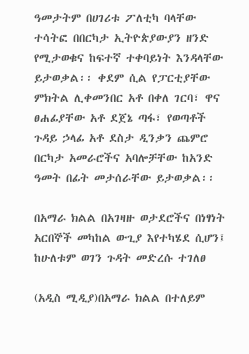ዓመታትም በሀገሪቱ ፖለቲካ ባላቸው ተሳትፎ በበርካታ ኢትዮጵያውያን ዘንድ የሚታወቁና ከፍተኛ ተቀባይነት እንዳላቸው ይታወቃል፡፡ ቀደም ሲል የፓርቲያቸው ምክትል ሊቀመንበር አቶ በቀለ ገርባ፣ ዋና ፀሐፊያቸው አቶ ደጀኔ ጣፋ፣ የወጣቶች ጉዳይ ኃላፊ አቶ ደስታ ዲንቃን ጨምሮ በርካታ አመራሮችና አባሎቻቸው ከአንድ ዓመት በፊት መታሰራቸው ይታወቃል፡፡

በአማራ ክልል በአገዛዙ ወታደሮችና በነፃነት አርበኞች መካከል ውጊያ እየተካሄደ ሲሆን፤ ከሁለቱም ወገን ጉዳት መድረሱ ተገለፀ

(አዲስ ሚዲያ)በአማራ ክልል በተለይም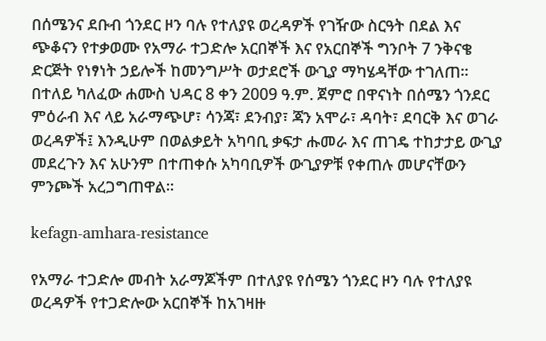በሰሜንና ደቡብ ጎንደር ዞን ባሉ የተለያዩ ወረዳዎች የገዥው ስርዓት በደል እና ጭቆናን የተቃወሙ የአማራ ተጋድሎ አርበኞች እና የአርበኞች ግንቦት 7 ንቅናቄ ድርጅት የነፃነት ኃይሎች ከመንግሥት ወታደሮች ውጊያ ማካሄዳቸው ተገለጠ፡፡ በተለይ ካለፈው ሐሙስ ህዳር 8 ቀን 2009 ዓ.ም. ጀምሮ በዋናነት በሰሜን ጎንደር ምዕራብ እና ላይ አራማጭሆ፣ ሳንጃ፣ ደንብያ፣ ጃን አሞራ፣ ዳባት፣ ደባርቅ እና ወገራ ወረዳዎች፤ እንዲሁም በወልቃይት አካባቢ ቃፍታ ሑመራ እና ጠገዴ ተከታታይ ውጊያ መደረጉን እና አሁንም በተጠቀሱ አካባቢዎች ውጊያዎቹ የቀጠሉ መሆናቸውን ምንጮች አረጋግጠዋል፡፡

kefagn-amhara-resistance

የአማራ ተጋድሎ መብት አራማጆችም በተለያዩ የሰሜን ጎንደር ዞን ባሉ የተለያዩ ወረዳዎች የተጋድሎው አርበኞች ከአገዛዙ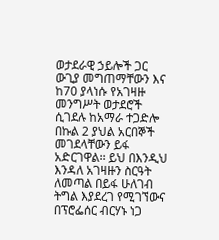ወታደራዊ ኃይሎች ጋር ውጊያ መግጠማቸውን እና ከ70 ያላነሱ የአገዛዙ መንግሥት ወታደሮች ሲገደሉ ከአማራ ተጋድሎ በኩል 2 ያህል አርበኞች መገደላቸውን ይፋ አድርገዋል፡፡ ይህ በእንዲህ እንዳለ አገዛዙን ስርዓት ለመጣል በይፋ ሁለገብ ትግል እያደረገ የሚገኘውና በፕሮፌሰር ብርሃኑ ነጋ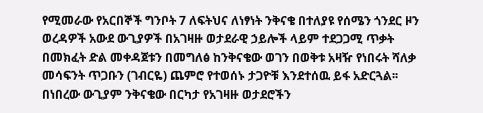የሚመራው የአርበኞች ግንቦት 7 ለፍትህና ለነፃነት ንቅናቄ በተለያዩ የሰሜን ጎንደር ዞን ወረዳዎች አውደ ውጊያዎች በአገዛዙ ወታደራዊ ኃይሎች ላይም ተደጋጋሚ ጥቃት በመክፈት ድል መቀዳጀቱን በመግለፅ ከንቅናቄው ወገን በወቅቱ አዛዥ የነበሩት ሻለቃ መሳፍንት ጥጋቡን (ገብርዬ) ጨምሮ የተወሰኑ ታጋዮቹ እንደተሰዉ ይፋ አድርጓል፡፡ በነበረው ውጊያም ንቅናቄው በርካታ የአገዛዙ ወታደሮችን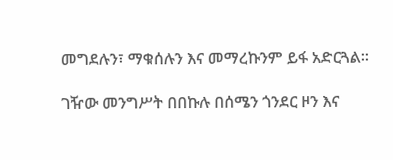መግደሉን፣ ማቁሰሉን እና መማረኩንም ይፋ አድርጓል፡፡

ገዥው መንግሥት በበኩሉ በሰሜን ጎንደር ዞን እና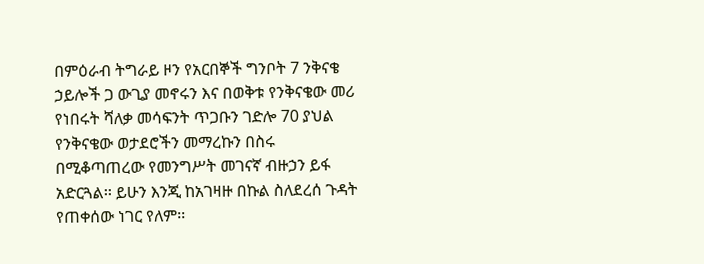በምዕራብ ትግራይ ዞን የአርበኞች ግንቦት 7 ንቅናቄ ኃይሎች ጋ ውጊያ መኖሩን እና በወቅቱ የንቅናቄው መሪ የነበሩት ሻለቃ መሳፍንት ጥጋቡን ገድሎ 70 ያህል የንቅናቄው ወታደሮችን መማረኩን በስሩ በሚቆጣጠረው የመንግሥት መገናኛ ብዙኃን ይፋ አድርጓል፡፡ ይሁን እንጂ ከአገዛዙ በኩል ስለደረሰ ጉዳት የጠቀሰው ነገር የለም፡፡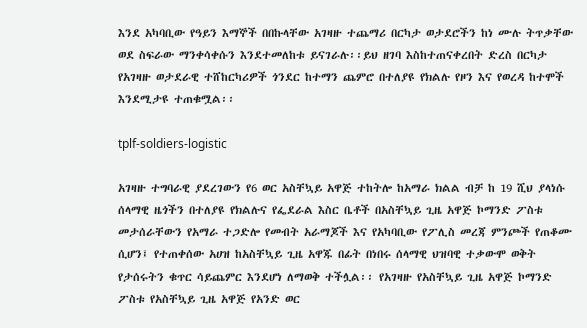እንደ አካባቢው የዓይን እማኞች በበኩላቸው አገዛዙ ተጨማሪ በርካታ ወታደሮችን ከነ ሙሉ ትጥቃቸው ወደ ስፍራው ማንቀሳቀሱን እንደተመለከቱ ይናገራሉ፡፡ይህ ዘገባ እስከተጠናቀረበት ድረስ በርካታ የአገዛዙ ወታደራዊ ተሸከርካሪዎች ጎንደር ከተማን ጨምሮ በተለያዩ የክልሉ የዞን እና የወረዳ ከተሞች እንደሚታዩ ተጠቁሟል፡፡

tplf-soldiers-logistic

አገዛዙ ተግባራዊ ያደረገውን የ6 ወር አስቸኳይ አዋጅ ተከትሎ ከአማራ ክልል ብቻ ከ 19 ሺህ ያላነሱ ሰላማዊ ዜጎችን በተለያዩ የክልሉና የፌደራል እስር ቤቶች በአስቸኳይ ጊዜ አዋጅ ኮማንድ ፖስቱ መታሰራቸውን የአማራ ተጋድሎ የመብት አራማጆች እና የአካባቢው የፖሊስ መረጃ ምንጮች የጠቆሙ ሲሆን፤ የተጠቀሰው አሀዝ ከአስቸኳይ ጊዜ አዋጁ በፊት በነበሩ ሰላማዊ ህዝባዊ ተቃውሞ ወቅት የታሰሩትን ቁጥር ሳይጨምር እንደሆነ ለማወቅ ተችሏል፡፡ የአገዛዙ የአስቸኳይ ጊዜ አዋጅ ኮማንድ ፖስቱ የአስቸኳይ ጊዜ አዋጅ የአንድ ወር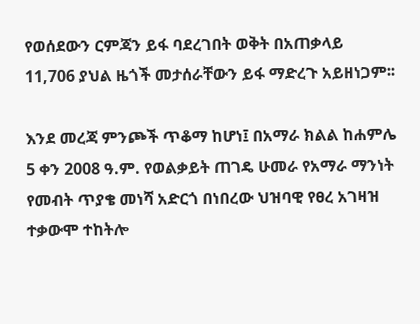የወሰደውን ርምጃን ይፋ ባደረገበት ወቅት በአጠቃላይ 11,706 ያህል ዜጎች መታሰራቸውን ይፋ ማድረጉ አይዘነጋም፡፡

እንደ መረጃ ምንጮች ጥቆማ ከሆነ፤ በአማራ ክልል ከሐምሌ 5 ቀን 2008 ዓ.ም. የወልቃይት ጠገዴ ሁመራ የአማራ ማንነት የመብት ጥያቄ መነሻ አድርጎ በነበረው ህዝባዊ የፀረ አገዛዝ ተቃውሞ ተከትሎ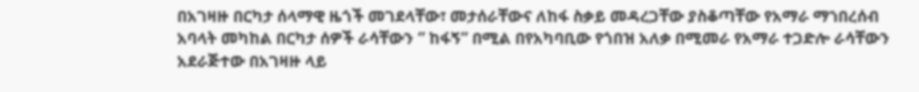በአገዛዙ በርካታ ሰላማዊ ዜጎች መገደላቸው፣ መታሰራቸውና ለከፋ ስቃይ መዳረጋቸው ያስቆጣቸው የአማራ ማኀበረሰብ አባላት መካከል በርካታ ሰዎች ራሳቸውን ” ከፋኝ” በሚል በየአካባቢው የጎበዝ አለቃ በሚመራ የአማራ ተጋድሎ ራሳቸውን አደራጅተው በአገዛዙ ላይ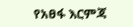የአፀፋ እርምጃ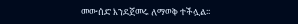መውሰድ እንደጀመሩ ለማወቅ ተችሏል፡፡